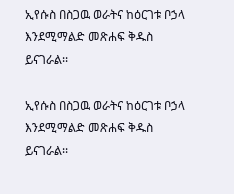ኢየሱስ በስጋዉ ወራትና ከዕርገቱ ቦኃላ እንደሚማልድ መጽሐፍ ቅዱስ ይናገራል፡፡

ኢየሱስ በስጋዉ ወራትና ከዕርገቱ ቦኃላ እንደሚማልድ መጽሐፍ ቅዱስ ይናገራል፡፡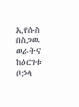ኢየሱስ በስጋዉ ወራትና ከዕርገቱ ቦኃላ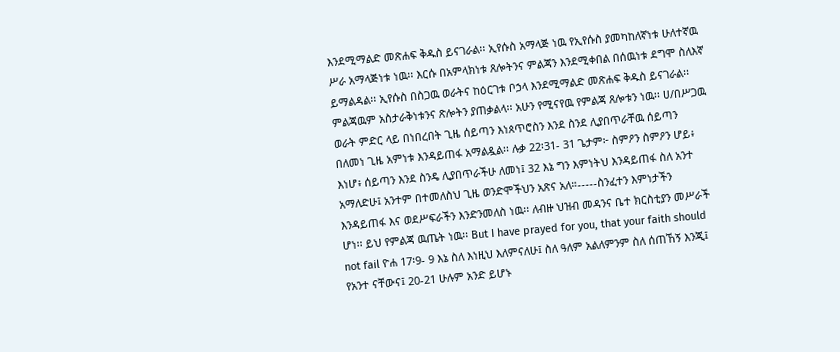እንደሚማልድ መጽሐፍ ቅዱስ ይናገራል፡፡ ኢየሱስ አማላጅ ነዉ የኢየሱስ ያመካከለኛነቱ ሁለተኛዉ ሥራ አማላጅነቱ ነዉ፡፡ እርሱ በአምላክነቱ ጸሎትንና ምልጃን እንደሚቀበል በሰዉነቱ ደግሞ ስለእኛ ይማልዳል፡፡ ኢየሱስ በስጋዉ ወራትና ከዕርገቱ ቦኃላ እንደሚማልድ መጽሐፍ ቅዱስ ይናገራል፡፡ ምልጃዉም አስታራቅነቱንና ጽሎትን ያጠቃልላ፡፡ አሁን የሚናየዉ የምልጃ ጸሎቱን ነዉ፡፡ ሀ/በሥጋዉ ወራት ምድር ላይ በነበረበት ጊዜ ሰይጣን እነጰጥሮስን እንደ ስንደ ሊያበጥራቸዉ ሰይጣን በለመነ ጊዜ አምነቱ እንዳይጠፋ አማልዷል፡፡ ሉቃ 22፡31- 31 ጌታም፦ ስምዖን ስምዖን ሆይ፥ እነሆ፥ ሰይጣን እንደ ስንዴ ሊያበጥራችሁ ለመነ፤ 32 እኔ ግን እምነትህ እንዳይጠፋ ስለ አንተ አማለድሁ፤ አንተም በተመለስህ ጊዜ ወንድሞችህን አጽና አለ።-----ስንፈተን እምነታችን እንዳይጠፋ እና ወደሥፍራችን እንድንመለስ ነዉ፡፡ ለብዙ ህዝብ መዳንና ቤተ ክርስቲያን መሥራች ሆነ፡፡ ይህ የምልጃ ዉጤት ነዉ፡፡ But I have prayed for you, that your faith should not fail ዮሐ 17፡9- 9 እኔ ስለ እነዚህ እለምናለሁ፤ ስለ ዓለም አልለምንም ስለ ሰጠኸኝ እንጂ፤ የአንተ ናቸውና፤ 20-21 ሁሉም አንድ ይሆኑ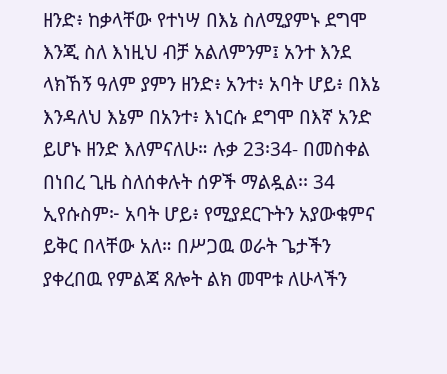ዘንድ፥ ከቃላቸው የተነሣ በእኔ ስለሚያምኑ ደግሞ እንጂ ስለ እነዚህ ብቻ አልለምንም፤ አንተ እንደ ላክኸኝ ዓለም ያምን ዘንድ፥ አንተ፥ አባት ሆይ፥ በእኔ እንዳለህ እኔም በአንተ፥ እነርሱ ደግሞ በእኛ አንድ ይሆኑ ዘንድ እለምናለሁ። ሉቃ 23፡34- በመስቀል በነበረ ጊዜ ስለሰቀሉት ሰዎች ማልዷል፡፡ 34 ኢየሱስም፦ አባት ሆይ፥ የሚያደርጉትን አያውቁምና ይቅር በላቸው አለ። በሥጋዉ ወራት ጌታችን ያቀረበዉ የምልጃ ጸሎት ልክ መሞቱ ለሁላችን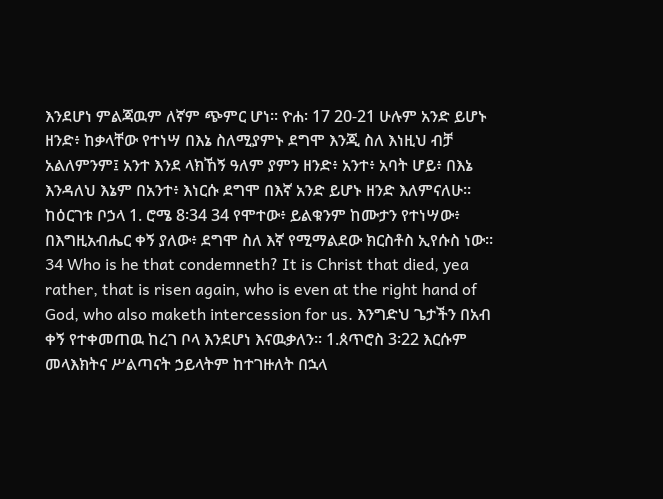እንደሆነ ምልጃዉም ለኛም ጭምር ሆነ፡፡ ዮሐ፡ 17 20-21 ሁሉም አንድ ይሆኑ ዘንድ፥ ከቃላቸው የተነሣ በእኔ ስለሚያምኑ ደግሞ እንጂ ስለ እነዚህ ብቻ አልለምንም፤ አንተ እንደ ላክኸኝ ዓለም ያምን ዘንድ፥ አንተ፥ አባት ሆይ፥ በእኔ እንዳለህ እኔም በአንተ፥ እነርሱ ደግሞ በእኛ አንድ ይሆኑ ዘንድ እለምናለሁ። ከዕርገቱ ቦኃላ 1. ሮሜ 8፡34 34 የሞተው፥ ይልቁንም ከሙታን የተነሣው፥ በእግዚአብሔር ቀኝ ያለው፥ ደግሞ ስለ እኛ የሚማልደው ክርስቶስ ኢየሱስ ነው። 34 Who is he that condemneth? It is Christ that died, yea rather, that is risen again, who is even at the right hand of God, who also maketh intercession for us. እንግድህ ጌታችን በአብ ቀኝ የተቀመጠዉ ከረገ ቦላ እንደሆነ እናዉቃለን፡፡ 1.ጰጥሮስ 3፡22 እርሱም መላእክትና ሥልጣናት ኃይላትም ከተገዙለት በኋላ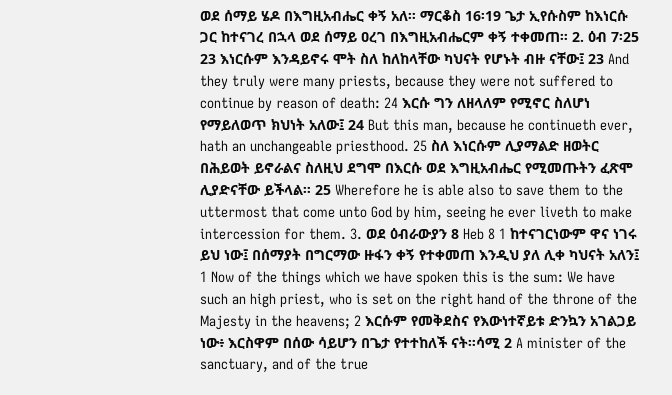ወደ ሰማይ ሄዶ በእግዚአብሔር ቀኝ አለ። ማርቆስ 16፡19 ጌታ ኢየሱስም ከእነርሱ ጋር ከተናገረ በኋላ ወደ ሰማይ ዐረገ በእግዚአብሔርም ቀኝ ተቀመጠ። 2. ዕብ 7፡25 23 እነርሱም እንዳይኖሩ ሞት ስለ ከለከላቸው ካህናት የሆኑት ብዙ ናቸው፤ 23 And they truly were many priests, because they were not suffered to continue by reason of death: 24 እርሱ ግን ለዘላለም የሚኖር ስለሆነ የማይለወጥ ክህነት አለው፤ 24 But this man, because he continueth ever, hath an unchangeable priesthood. 25 ስለ እነርሱም ሊያማልድ ዘወትር በሕይወት ይኖራልና ስለዚህ ደግሞ በእርሱ ወደ እግዚአብሔር የሚመጡትን ፈጽሞ ሊያድናቸው ይችላል። 25 Wherefore he is able also to save them to the uttermost that come unto God by him, seeing he ever liveth to make intercession for them. 3. ወደ ዕብራውያን 8 Heb 8 1 ከተናገርነውም ዋና ነገሩ ይህ ነው፤ በሰማያት በግርማው ዙፋን ቀኝ የተቀመጠ እንዲህ ያለ ሊቀ ካህናት አለን፤ 1 Now of the things which we have spoken this is the sum: We have such an high priest, who is set on the right hand of the throne of the Majesty in the heavens; 2 እርሱም የመቅደስና የእውነተኛይቱ ድንኳን አገልጋይ ነው፥ እርስዋም በሰው ሳይሆን በጌታ የተተከለች ናት።ሳሚ 2 A minister of the sanctuary, and of the true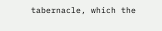tabernacle, which the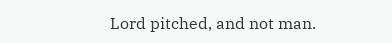Lord pitched, and not man.